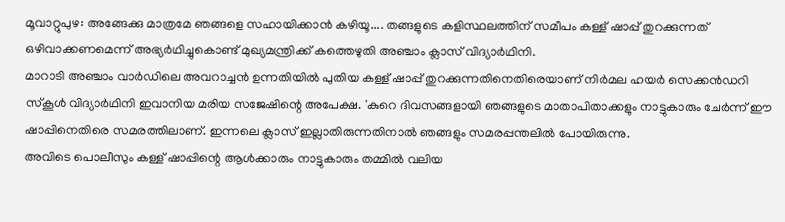മൂവാറ്റുപുഴ: അങ്ങേക്കു മാത്രമേ ഞങ്ങളെ സഹായിക്കാൻ കഴിയൂ.... തങ്ങളുടെ കളിസ്ഥലത്തിന് സമീപം കള്ള് ഷാപ്പ് തുറക്കുന്നത് ഒഴിവാക്കണമെന്ന് അഭ്യർഥിച്ചുകൊണ്ട് മുഖ്യമന്ത്രിക്ക് കത്തെഴുതി അഞ്ചാം ക്ലാസ് വിദ്യാർഥിനി.
മാറാടി അഞ്ചാം വാർഡിലെ അവറാച്ചൻ ഉന്നതിയിൽ പുതിയ കള്ള് ഷാപ്പ് തുറക്കുന്നതിനെതിരെയാണ് നിർമല ഹയർ സെക്കൻഡറി സ്കൂൾ വിദ്യാർഥിനി ഇവാനിയ മരിയ സജേഷിന്റെ അപേക്ഷ. 'കുറെ ദിവസങ്ങളായി ഞങ്ങളുടെ മാതാപിതാക്കളും നാട്ടുകാരും ചേർന്ന് ഈ ഷാപ്പിനെതിരെ സമരത്തിലാണ്. ഇന്നലെ ക്ലാസ് ഇല്ലാതിരുന്നതിനാൽ ഞങ്ങളും സമരപ്പന്തലിൽ പോയിരുന്നു.
അവിടെ പൊലീസും കള്ള് ഷാപ്പിന്റെ ആൾക്കാരും നാട്ടുകാരും തമ്മിൽ വലിയ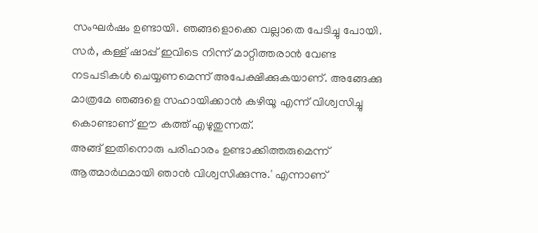സംഘർഷം ഉണ്ടായി. ഞങ്ങളൊക്കെ വല്ലാതെ പേടിച്ചു പോയി. സർ, കള്ള് ഷാപ്പ് ഇവിടെ നിന്ന് മാറ്റിത്തരാൻ വേണ്ട നടപടികൾ ചെയ്യണമെന്ന് അപേക്ഷിക്കുകയാണ്. അങ്ങേക്കു മാത്രമേ ഞങ്ങളെ സഹായിക്കാൻ കഴിയൂ എന്ന് വിശ്വസിച്ചു കൊണ്ടാണ് ഈ കത്ത് എഴുതുന്നത്.
അങ്ങ് ഇതിനൊരു പരിഹാരം ഉണ്ടാക്കിത്തരുമെന്ന് ആത്മാർഥമായി ഞാൻ വിശ്വസിക്കുന്നു.' എന്നാണ്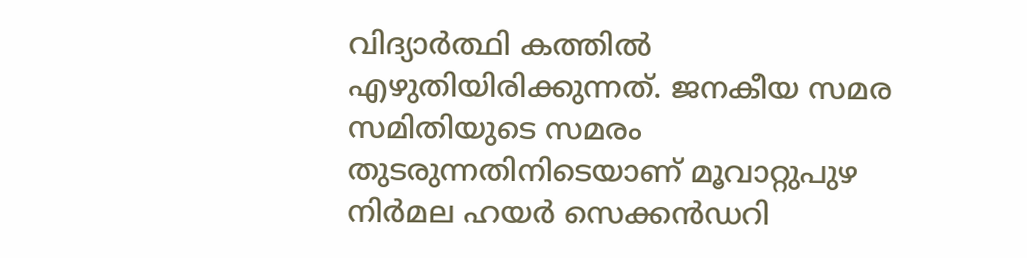വിദ്യാർത്ഥി കത്തിൽ എഴുതിയിരിക്കുന്നത്. ജനകീയ സമര സമിതിയുടെ സമരം തുടരുന്നതിനിടെയാണ് മൂവാറ്റുപുഴ നിർമല ഹയർ സെക്കൻഡറി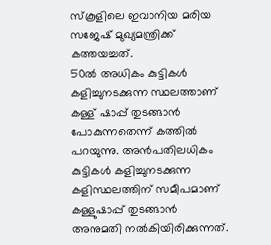സ്കൂളിലെ ഇവാനിയ മരിയ സജേഷ് മുഖ്യമന്ത്രിക്ക് കത്തയച്ചത്.
50ൽ അധികം കുട്ടികൾ കളിച്ചുനടക്കുന്ന സ്ഥലത്താണ് കള്ള് ഷാപ്പ് തുടങ്ങാൻ പോകുന്നതെന്ന് കത്തിൽ പറയുന്നു. അൻപതിലധികം കുട്ടികൾ കളിച്ചുനടക്കുന്ന കളിസ്ഥലത്തിന് സമീപമാണ് കള്ളുഷാപ്പ് തുടങ്ങാൻ അനുമതി നൽകിയിരിക്കുന്നത്.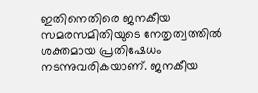ഇതിനെതിരെ ജനകീയ സമരസമിതിയുടെ നേതൃത്വത്തിൽ ശക്തമായ പ്രതിഷേധം നടന്നുവരികയാണ്. ജനകീയ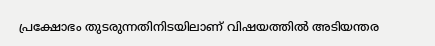പ്രക്ഷോഭം തുടരുന്നതിനിടയിലാണ് വിഷയത്തിൽ അടിയന്തര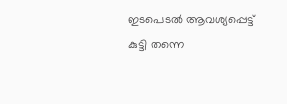ഇടപെടൽ ആവശ്യപ്പെട്ട് കുട്ടി തന്നെ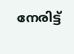നേരിട്ട്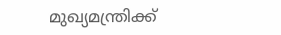മുഖ്യമന്ത്രിക്ക്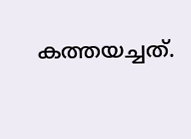കത്തയച്ചത്.